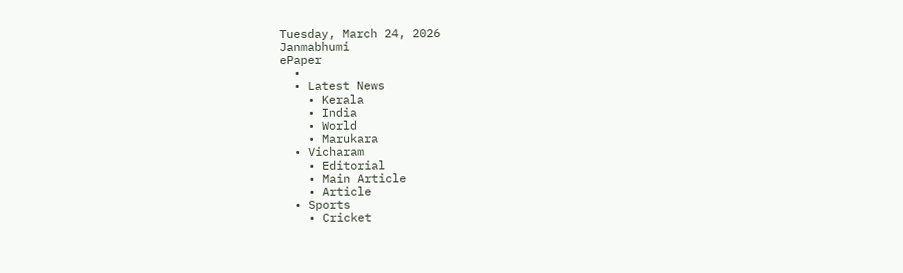Tuesday, March 24, 2026
Janmabhumi
ePaper
  •
  • Latest News
    • Kerala
    • India
    • World
    • Marukara
  • Vicharam
    • Editorial
    • Main Article
    • Article
  • Sports
    • Cricket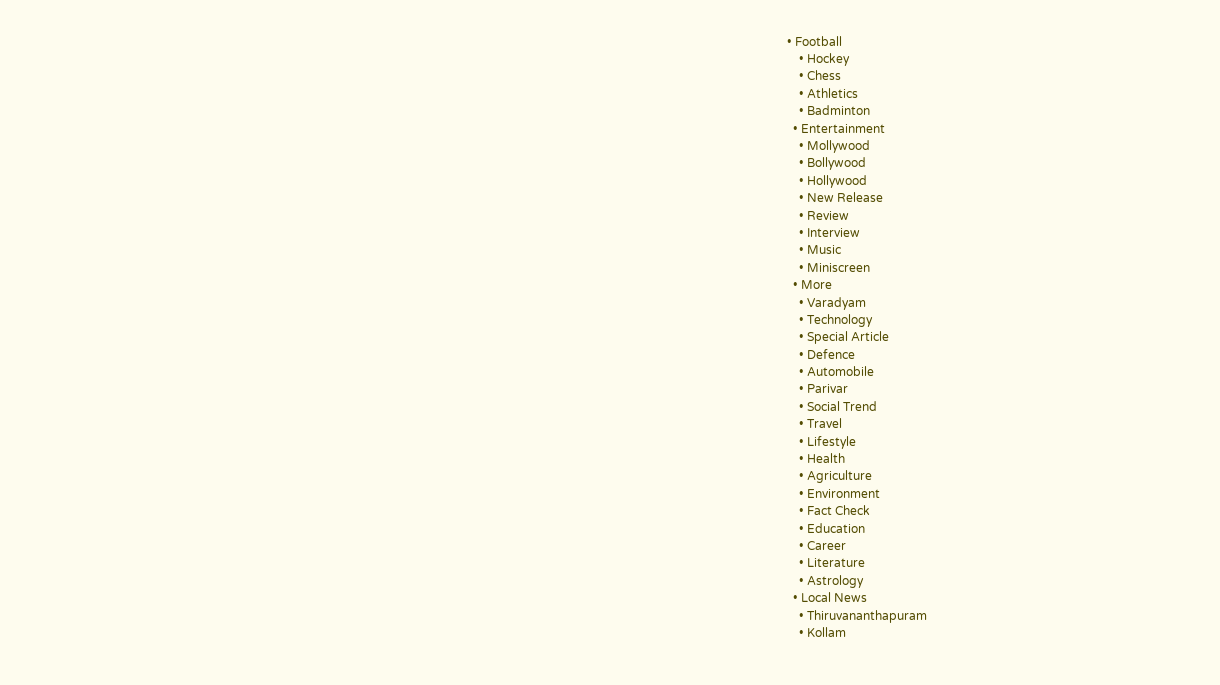• Football
    • Hockey
    • Chess
    • Athletics
    • Badminton
  • Entertainment
    • Mollywood
    • Bollywood
    • Hollywood
    • New Release
    • Review
    • Interview
    • Music
    • Miniscreen
  • More
    • Varadyam
    • Technology
    • Special Article
    • Defence
    • Automobile
    • Parivar
    • Social Trend
    • Travel
    • Lifestyle
    • Health
    • Agriculture
    • Environment
    • Fact Check
    • Education
    • Career
    • Literature
    • Astrology
  • Local News
    • Thiruvananthapuram
    • Kollam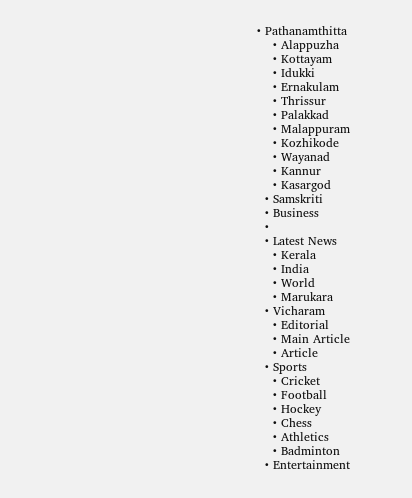• Pathanamthitta
    • Alappuzha
    • Kottayam
    • Idukki
    • Ernakulam
    • Thrissur
    • Palakkad
    • Malappuram
    • Kozhikode
    • Wayanad
    • Kannur
    • Kasargod
  • Samskriti
  • Business
  •
  • Latest News
    • Kerala
    • India
    • World
    • Marukara
  • Vicharam
    • Editorial
    • Main Article
    • Article
  • Sports
    • Cricket
    • Football
    • Hockey
    • Chess
    • Athletics
    • Badminton
  • Entertainment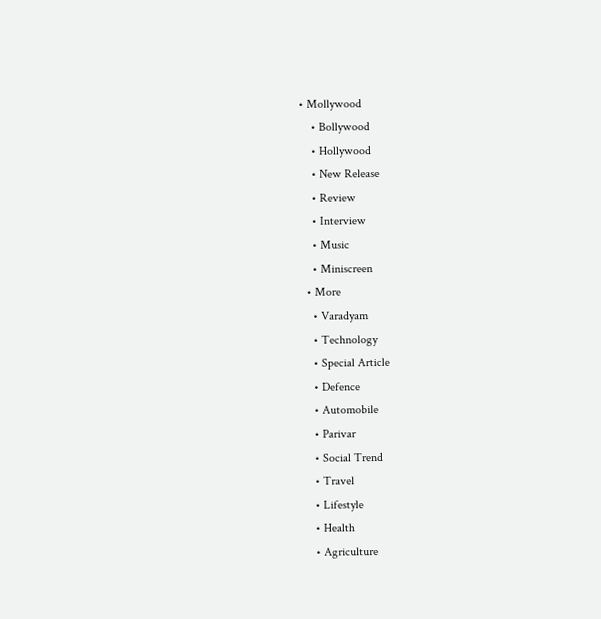• Mollywood
    • Bollywood
    • Hollywood
    • New Release
    • Review
    • Interview
    • Music
    • Miniscreen
  • More
    • Varadyam
    • Technology
    • Special Article
    • Defence
    • Automobile
    • Parivar
    • Social Trend
    • Travel
    • Lifestyle
    • Health
    • Agriculture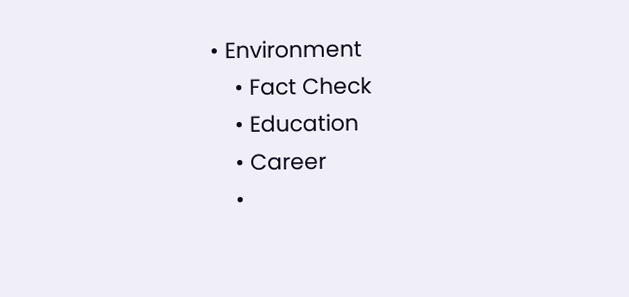• Environment
    • Fact Check
    • Education
    • Career
    •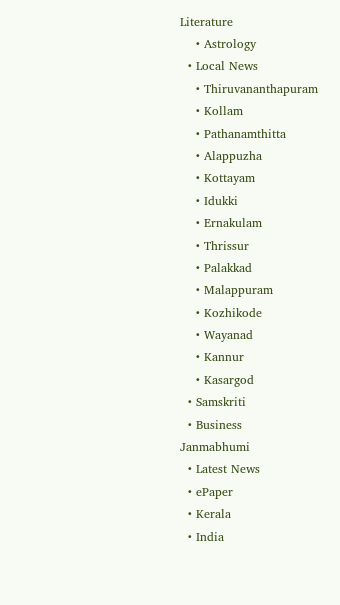Literature
    • Astrology
  • Local News
    • Thiruvananthapuram
    • Kollam
    • Pathanamthitta
    • Alappuzha
    • Kottayam
    • Idukki
    • Ernakulam
    • Thrissur
    • Palakkad
    • Malappuram
    • Kozhikode
    • Wayanad
    • Kannur
    • Kasargod
  • Samskriti
  • Business
Janmabhumi
  • Latest News
  • ePaper
  • Kerala
  • India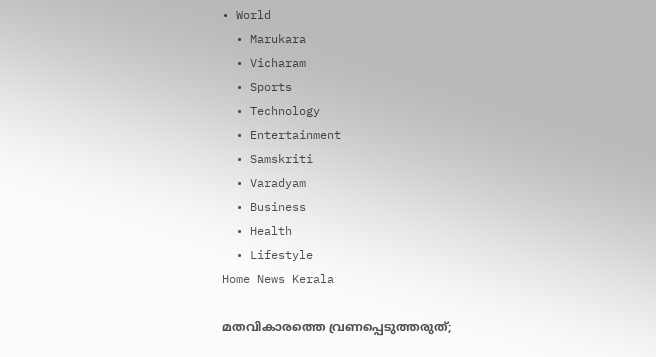• World
  • Marukara
  • Vicharam
  • Sports
  • Technology
  • Entertainment
  • Samskriti
  • Varadyam
  • Business
  • Health
  • Lifestyle
Home News Kerala

മതവികാരത്തെ വ്രണപ്പെടുത്തരുത്;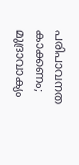പരിപാവനത കാക്കണം; മുദ്രാവാക്യം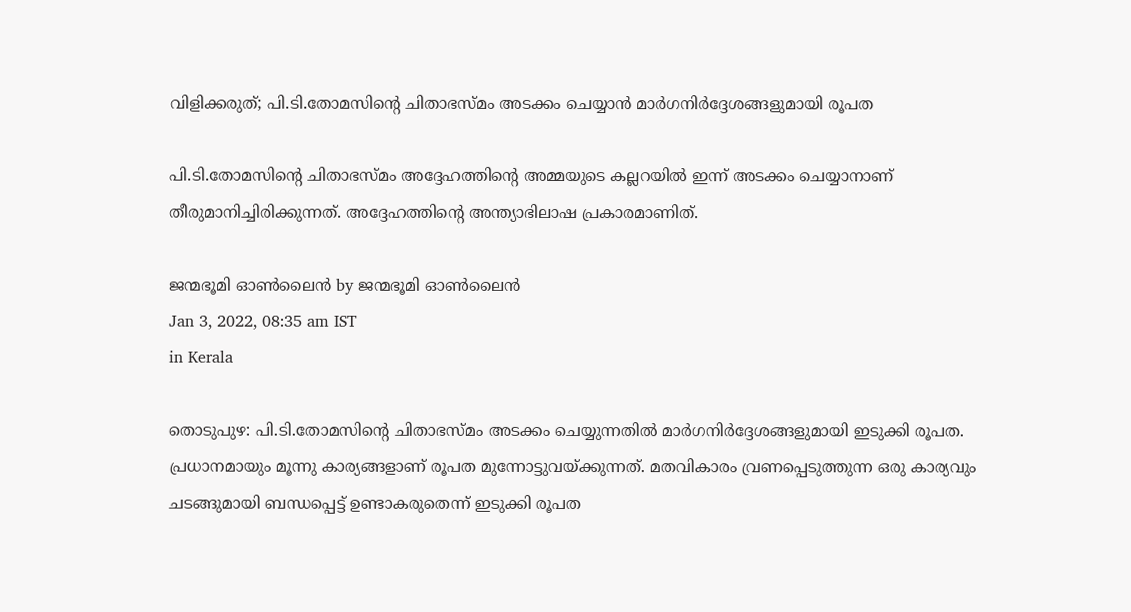വിളിക്കരുത്; പി.ടി.തോമസിന്റെ ചിതാഭസ്മം അടക്കം ചെയ്യാന്‍ മാര്‍ഗനിര്‍ദ്ദേശങ്ങളുമായി രൂപത

പി.ടി.തോമസിന്റെ ചിതാഭസ്മം അദ്ദേഹത്തിന്റെ അമ്മയുടെ കല്ലറയില്‍ ഇന്ന് അടക്കം ചെയ്യാനാണ് തീരുമാനിച്ചിരിക്കുന്നത്. അദ്ദേഹത്തിന്റെ അന്ത്യാഭിലാഷ പ്രകാരമാണിത്.

ജന്മഭൂമി ഓണ്‍ലൈന്‍ by ജന്മഭൂമി ഓണ്‍ലൈന്‍
Jan 3, 2022, 08:35 am IST
in Kerala

തൊടുപുഴ: പി.ടി.തോമസിന്റെ ചിതാഭസ്മം അടക്കം ചെയ്യുന്നതില്‍ മാര്‍ഗനിര്‍ദ്ദേശങ്ങളുമായി ഇടുക്കി രൂപത. പ്രധാനമായും മൂന്നു കാര്യങ്ങളാണ് രൂപത മുന്നോട്ടുവയ്‌ക്കുന്നത്. മതവികാരം വ്രണപ്പെടുത്തുന്ന ഒരു കാര്യവും ചടങ്ങുമായി ബന്ധപ്പെട്ട് ഉണ്ടാകരുതെന്ന് ഇടുക്കി രൂപത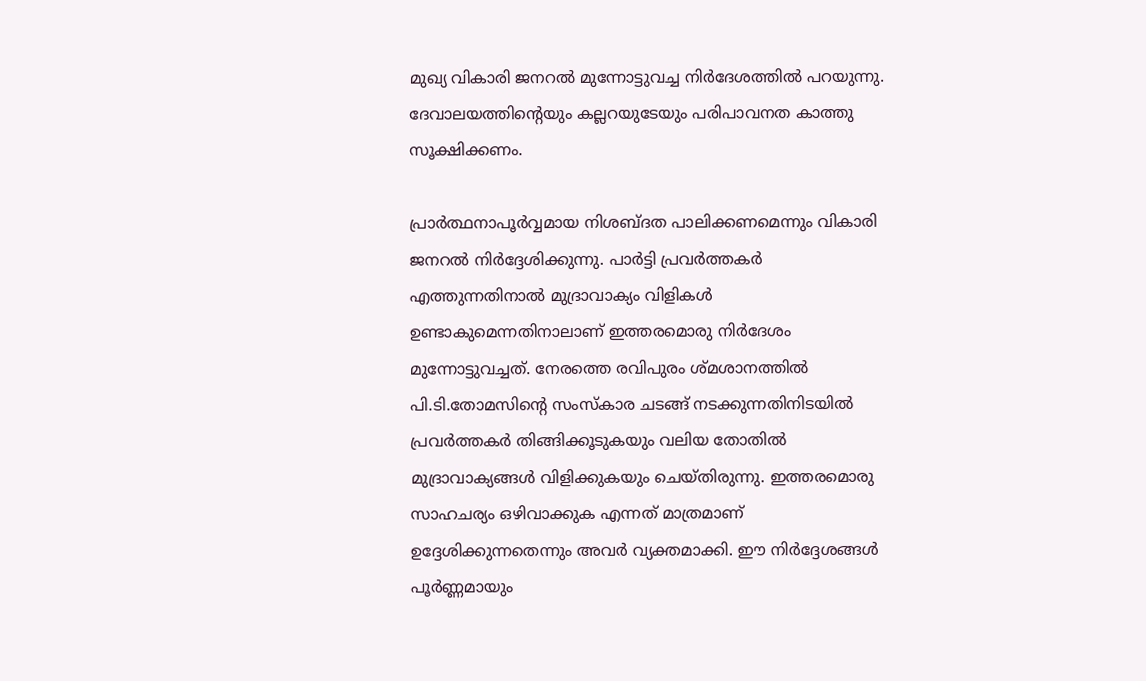മുഖ്യ വികാരി ജനറല്‍ മുന്നോട്ടുവച്ച നിര്‍ദേശത്തില്‍ പറയുന്നു. ദേവാലയത്തിന്റെയും കല്ലറയുടേയും പരിപാവനത കാത്തു സൂക്ഷിക്കണം.

പ്രാര്‍ത്ഥനാപൂര്‍വ്വമായ നിശബ്ദത പാലിക്കണമെന്നും വികാരി ജനറല്‍ നിര്‍ദ്ദേശിക്കുന്നു. പാര്‍ട്ടി പ്രവര്‍ത്തകര്‍ എത്തുന്നതിനാല്‍ മുദ്രാവാക്യം വിളികള്‍ ഉണ്ടാകുമെന്നതിനാലാണ് ഇത്തരമൊരു നിര്‍ദേശം മുന്നോട്ടുവച്ചത്. നേരത്തെ രവിപുരം ശ്മശാനത്തില്‍ പി.ടി.തോമസിന്റെ സംസ്‌കാര ചടങ്ങ് നടക്കുന്നതിനിടയില്‍ പ്രവര്‍ത്തകര്‍ തിങ്ങിക്കൂടുകയും വലിയ തോതില്‍ മുദ്രാവാക്യങ്ങള്‍ വിളിക്കുകയും ചെയ്തിരുന്നു. ഇത്തരമൊരു സാഹചര്യം ഒഴിവാക്കുക എന്നത് മാത്രമാണ് ഉദ്ദേശിക്കുന്നതെന്നും അവര്‍ വ്യക്തമാക്കി. ഈ നിര്‍ദ്ദേശങ്ങള്‍ പൂര്‍ണ്ണമായും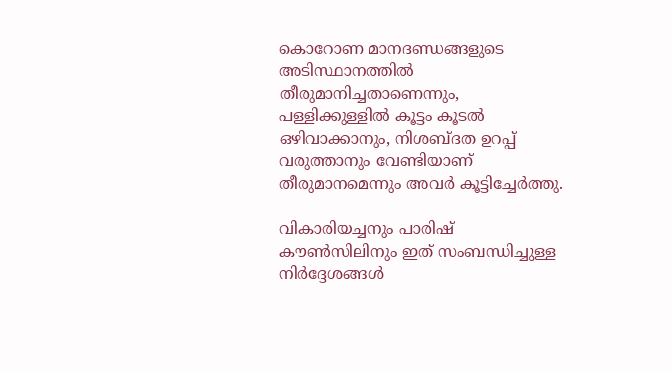കൊറോണ മാനദണ്ഡങ്ങളുടെ അടിസ്ഥാനത്തില്‍ തീരുമാനിച്ചതാണെന്നും, പള്ളിക്കുള്ളില്‍ കൂട്ടം കൂടല്‍ ഒഴിവാക്കാനും, നിശബ്ദത ഉറപ്പ് വരുത്താനും വേണ്ടിയാണ് തീരുമാനമെന്നും അവര്‍ കൂട്ടിച്ചേര്‍ത്തു.

വികാരിയച്ചനും പാരിഷ് കൗണ്‍സിലിനും ഇത് സംബന്ധിച്ചുള്ള നിര്‍ദ്ദേശങ്ങള്‍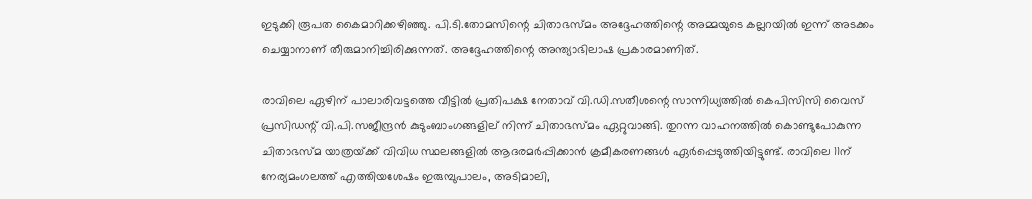ഇടുക്കി രൂപത കൈമാറിക്കഴിഞ്ഞു. പി.ടി.തോമസിന്റെ ചിതാഭസ്മം അദ്ദേഹത്തിന്റെ അമ്മയുടെ കല്ലറയില്‍ ഇന്ന് അടക്കം ചെയ്യാനാണ് തീരുമാനിച്ചിരിക്കുന്നത്. അദ്ദേഹത്തിന്റെ അന്ത്യാഭിലാഷ പ്രകാരമാണിത്.

രാവിലെ ഏഴിന് പാലാരിവട്ടത്തെ വീട്ടില്‍ പ്രതിപക്ഷ നേതാവ് വി.ഡി.സതീശന്റെ സാന്നിധ്യത്തില്‍ കെപിസിസി വൈസ് പ്രസിഡന്റ് വി.പി.സജീന്ദ്രന്‍ കുടുംബാംഗങ്ങളില് നിന്ന് ചിതാഭസ്മം ഏറ്റുവാങ്ങി. തുറന്ന വാഹനത്തില്‍ കൊണ്ടുപോകുന്ന ചിതാഭസ്മ യാത്രയ്‌ക്ക് വിവിധ സ്ഥലങ്ങളില്‍ ആദരമര്‍പ്പിക്കാന്‍ ക്രമീകരണങ്ങള്‍ ഏര്‍പ്പെടുത്തിയിട്ടുണ്ട്. രാവിലെ 11ന് നേര്യമംഗലത്ത് എത്തിയശേഷം ഇരുമ്പുപാലം, അടിമാലി,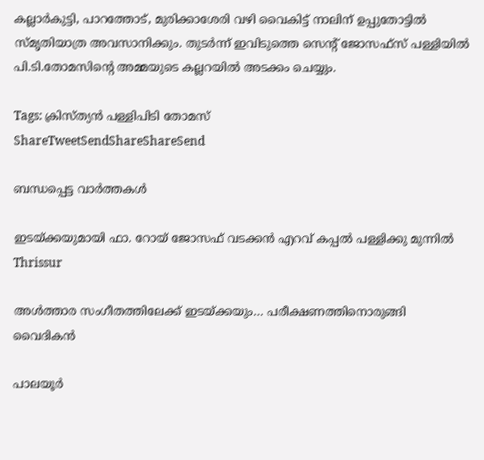കല്ലാര്‍കുട്ടി, പാറത്തോട്, മുരിക്കാശേരി വഴി വൈകിട്ട് നാലിന് ഉപ്പുതോട്ടില്‍ സ്മൃതിയാത്ര അവസാനിക്കും. തുടര്‍ന്ന് ഇവിടുത്തെ സെന്റ് ജോസഫ്സ് പള്ളിയില്‍ പി.ടി.തോമസിന്റെ അമ്മയുടെ കല്ലറയില്‍ അടക്കം ചെയ്യും.

Tags: ക്രിസ്ത്യന്‍ പള്ളിപിടി തോമസ്
ShareTweetSendShareShareSend

ബന്ധപ്പെട്ട വാര്‍ത്തകള്‍

ഇടയ്ക്കയുമായി ഫാ. റോയ് ജോസഫ് വടക്കന്‍ എറവ് കപ്പല്‍ പള്ളിക്കു മുന്നില്‍
Thrissur

അള്‍ത്താര സംഗീതത്തിലേക്ക് ഇടയ്‌ക്കയും… പരീക്ഷണത്തിനൊരുങ്ങി വൈദികന്‍

പാലയൂര്‍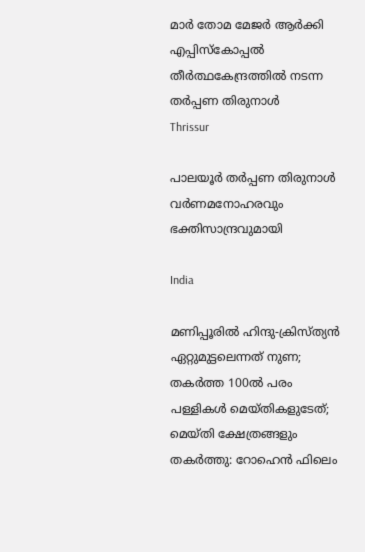മാര്‍ തോമ മേജര്‍ ആര്‍ക്കി എപ്പിസ്‌കോപ്പല്‍ തീര്‍ത്ഥകേന്ദ്രത്തില്‍ നടന്ന തര്‍പ്പണ തിരുനാള്‍
Thrissur

പാലയൂര്‍ തര്‍പ്പണ തിരുനാള്‍ വര്‍ണമനോഹരവും ഭക്തിസാന്ദ്രവുമായി

India

മണിപ്പൂരില്‍ ഹിന്ദു-ക്രിസ്ത്യന്‍ ഏറ്റുമുട്ടലെന്നത് നുണ; തകര്‍ത്ത 100ല്‍ പരം പള്ളികള്‍ മെയ്തികളുടേത്; മെയ്തി ക്ഷേത്രങ്ങളും തകര്‍ത്തു: റോഹെന്‍ ഫിലെം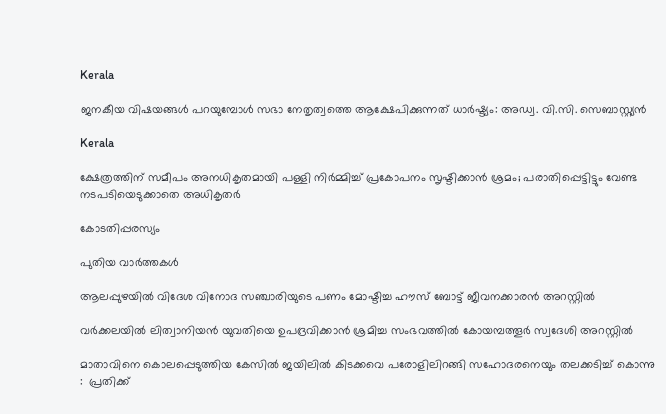Kerala

ജനകീയ വിഷയങ്ങള്‍ പറയുമ്പോള്‍ സഭാ നേതൃത്വത്തെ ആക്ഷേപിക്കുന്നത് ധാര്‍ഷ്ട്യം: അഡ്വ. വി.സി. സെബാസ്റ്റ്യന്‍

Kerala

ക്ഷേത്രത്തിന് സമീപം അനധികൃതമായി പള്ളി നിര്‍മ്മിച്ച് പ്രകോപനം സൃഷ്ടിക്കാന്‍ ശ്രമം; പരാതിപ്പെട്ടിട്ടും വേണ്ട നടപടിയെടുക്കാതെ അധികൃതര്‍

കോടതിപ്പരസ്യം

പുതിയ വാര്‍ത്തകള്‍

ആലപ്പുഴയില്‍ വിദേശ വിനോദ സഞ്ചാരിയുടെ പണം മോഷ്ടിച്ച ഹൗസ് ബോട്ട് ജീവനക്കാരന്‍ അറസ്റ്റില്‍

വർക്കലയിൽ ലിത്വാനിയൻ യുവതിയെ ഉപദ്രവിക്കാൻ ശ്രമിച്ച സംഭവത്തിൽ കോയമ്പത്തൂർ സ്വദേശി അറസ്റ്റിൽ

മാതാവിനെ കൊലപ്പെടുത്തിയ കേസില്‍ ജയിലിൽ കിടക്കവെ പരോളിലിറങ്ങി സഹോദരനെയും തലക്കടിച്ച് കൊന്നു :  പ്രതിക്ക്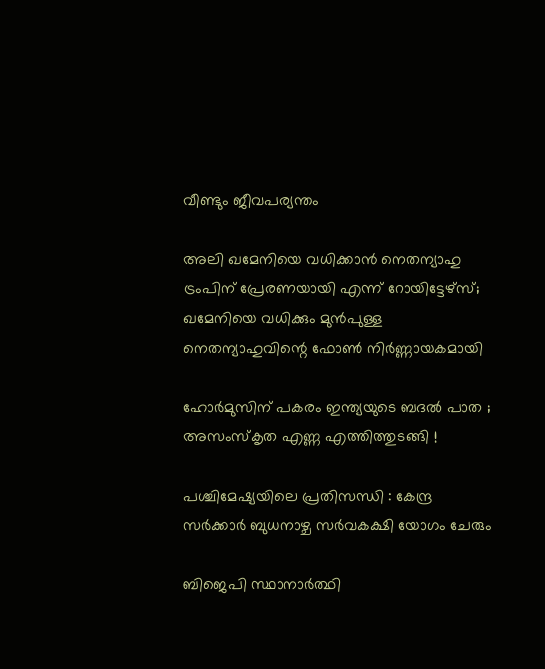വീണ്ടും ജീവപര്യന്തം

അലി ഖമേനിയെ വധിക്കാന്‍ നെതന്യാഹു ട്രംപിന് പ്രേരണയായി എന്ന് റോയിട്ടേഴ്സ്; ഖമേനിയെ വധിക്കും മുന്‍പുള്ള നെതന്യാഹുവിന്റെ ഫോണ്‍ നിര്‍ണ്ണായകമായി

ഹോർമുസിന് പകരം ഇന്ത്യയുടെ ബദൽ പാത ; അസംസ്കൃത എണ്ണ എത്തിത്തുടങ്ങി !

പശ്ചിമേഷ്യയിലെ പ്രതിസന്ധി : കേന്ദ്ര സർക്കാർ ബുധനാഴ്ച സർവകക്ഷി യോഗം ചേരും

ബിജെപി സ്ഥാനാര്‍ത്ഥി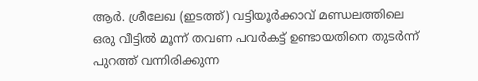ആര്‍. ശ്രീലേഖ (ഇടത്ത്) വട്ടിയൂര്‍ക്കാവ് മണ്ഡലത്തിലെ ഒരു വീട്ടില്‍ മൂന്ന് തവണ പവര്‍കട്ട് ഉണ്ടായതിനെ തുടര്‍ന്ന് പുറത്ത് വന്നിരിക്കുന്ന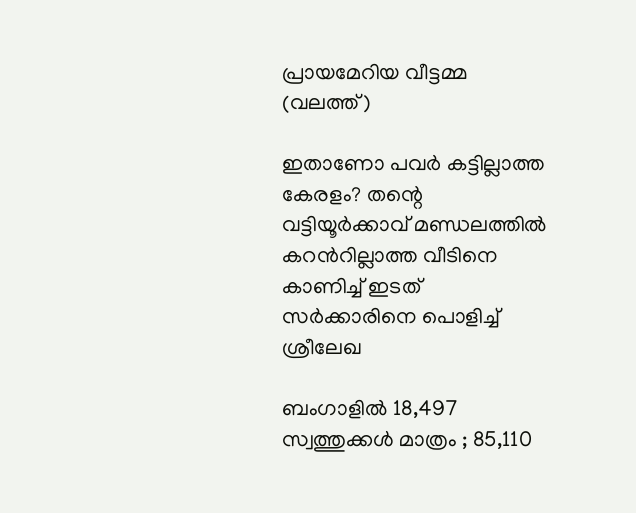പ്രായമേറിയ വീട്ടമ്മ (വലത്ത്)

ഇതാണോ പവര്‍ കട്ടില്ലാത്ത കേരളം? തന്റെ വട്ടിയൂര്‍ക്കാവ് മണ്ഡലത്തില്‍ കറന്‍റില്ലാത്ത വീടിനെ കാണിച്ച് ഇടത് സര്‍ക്കാരിനെ പൊളിച്ച് ശ്രീലേഖ

ബംഗാളിൽ 18,497 സ്വത്തുക്കൾ മാത്രം ; 85,110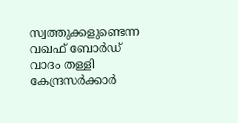സ്വത്തുക്കളുണ്ടെന്ന വഖഫ് ബോർഡ് വാദം തള്ളി കേന്ദ്രസർക്കാർ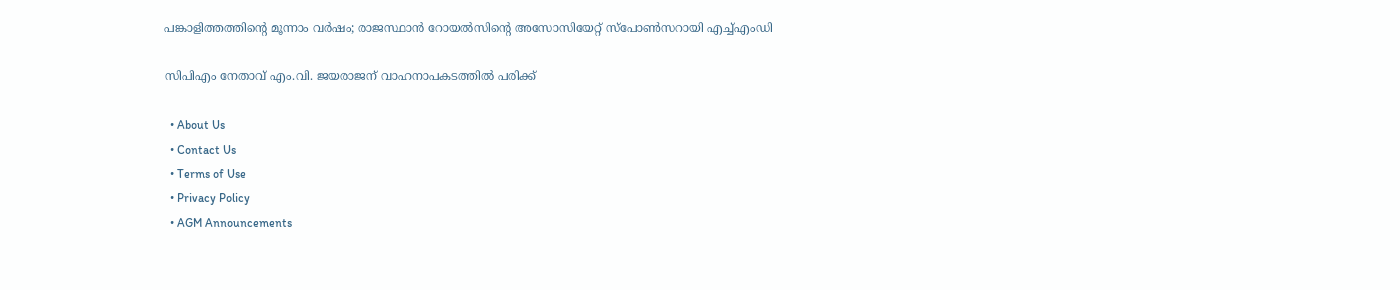പങ്കാളിത്തത്തിന്റെ മൂന്നാം വര്‍ഷം; രാജസ്ഥാന്‍ റോയല്‍സിന്റെ അസോസിയേറ്റ് സ്പോണ്‍സറായി എച്ച്എംഡി

സിപിഎം നേതാവ് എം.വി. ജയരാജന് വാഹനാപകടത്തില്‍ പരിക്ക്

  • About Us
  • Contact Us
  • Terms of Use
  • Privacy Policy
  • AGM Announcements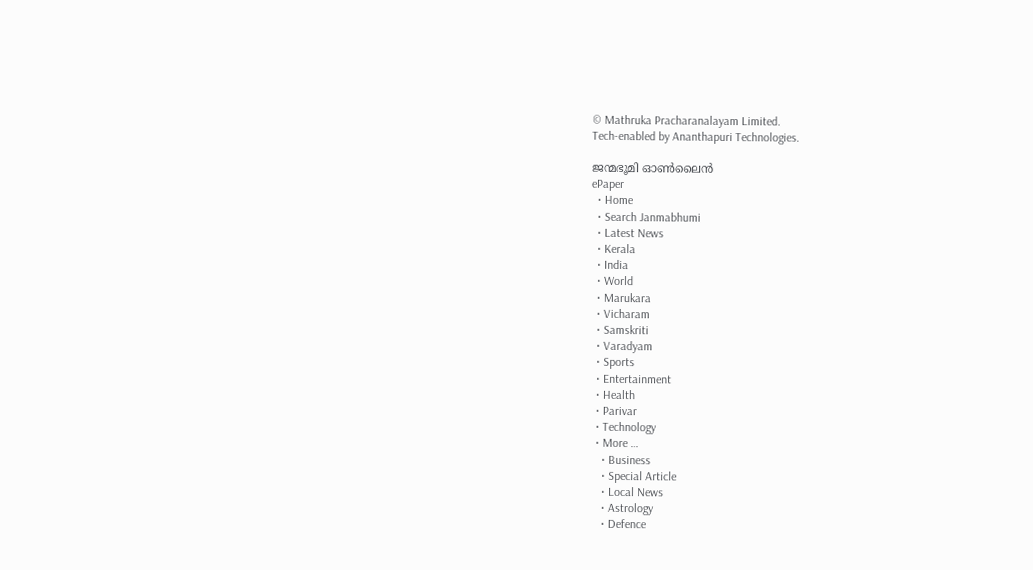© Mathruka Pracharanalayam Limited.
Tech-enabled by Ananthapuri Technologies.

ജന്മഭൂമി ഓണ്‍ലൈന്‍
ePaper
  • Home
  • Search Janmabhumi
  • Latest News
  • Kerala
  • India
  • World
  • Marukara
  • Vicharam
  • Samskriti
  • Varadyam
  • Sports
  • Entertainment
  • Health
  • Parivar
  • Technology
  • More …
    • Business
    • Special Article
    • Local News
    • Astrology
    • Defence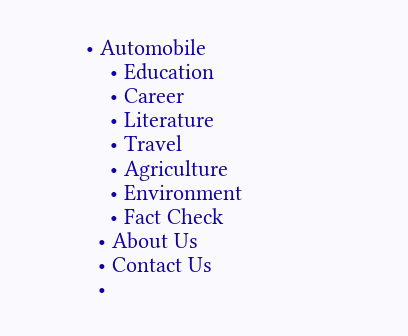• Automobile
    • Education
    • Career
    • Literature
    • Travel
    • Agriculture
    • Environment
    • Fact Check
  • About Us
  • Contact Us
  •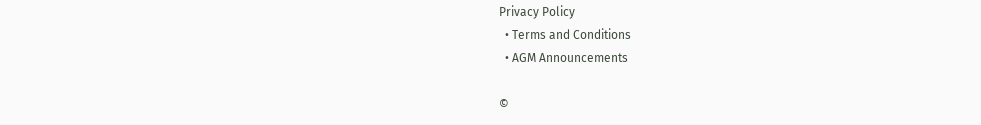Privacy Policy
  • Terms and Conditions
  • AGM Announcements

©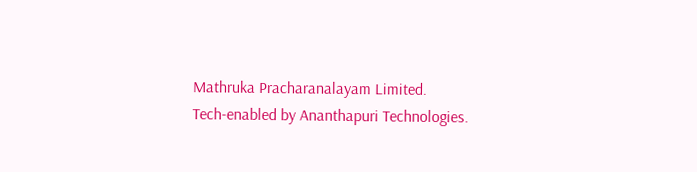Mathruka Pracharanalayam Limited.
Tech-enabled by Ananthapuri Technologies.